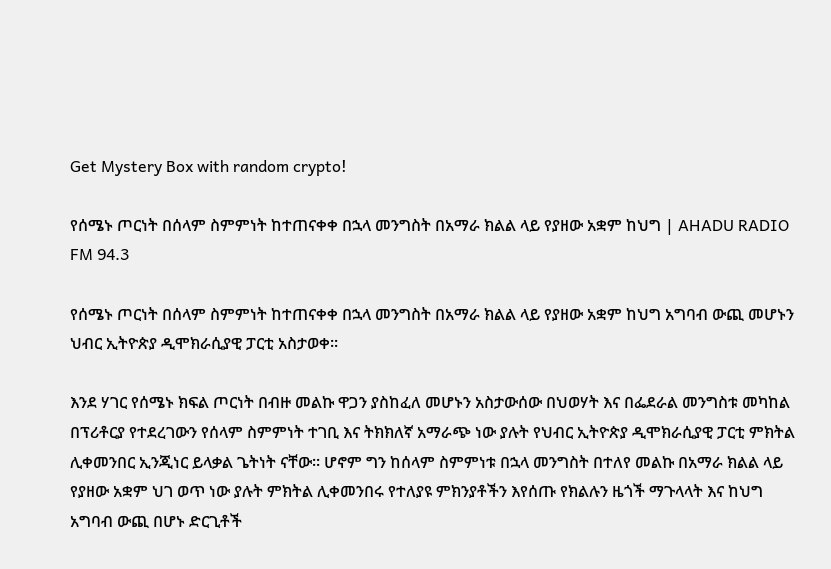Get Mystery Box with random crypto!

የሰሜኑ ጦርነት በሰላም ስምምነት ከተጠናቀቀ በኋላ መንግስት በአማራ ክልል ላይ የያዘው አቋም ከህግ | AHADU RADIO FM 94.3

የሰሜኑ ጦርነት በሰላም ስምምነት ከተጠናቀቀ በኋላ መንግስት በአማራ ክልል ላይ የያዘው አቋም ከህግ አግባብ ውጪ መሆኑን ህብር ኢትዮጵያ ዲሞክራሲያዊ ፓርቲ አስታወቀ፡፡

እንደ ሃገር የሰሜኑ ክፍል ጦርነት በብዙ መልኩ ዋጋን ያስከፈለ መሆኑን አስታውሰው በህወሃት እና በፌደራል መንግስቱ መካከል በፕሪቶርያ የተደረገውን የሰላም ስምምነት ተገቢ እና ትክክለኛ አማራጭ ነው ያሉት የህብር ኢትዮጵያ ዲሞክራሲያዊ ፓርቲ ምክትል ሊቀመንበር ኢንጂነር ይላቃል ጌትነት ናቸው፡፡ ሆኖም ግን ከሰላም ስምምነቱ በኋላ መንግስት በተለየ መልኩ በአማራ ክልል ላይ የያዘው አቋም ህገ ወጥ ነው ያሉት ምክትል ሊቀመንበሩ የተለያዩ ምክንያቶችን እየሰጡ የክልሉን ዜጎች ማጉላላት እና ከህግ አግባብ ውጪ በሆኑ ድርጊቶች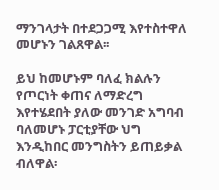ማንገላታት በተደጋጋሚ እየተስተዋለ መሆኑን ገልጸዋል፡፡

ይህ ከመሆኑም ባለፈ ክልሉን የጦርነት ቀጠና ለማድረግ እየተሄደበት ያለው መንገድ አግባብ ባለመሆኑ ፓርቲያቸው ህግ እንዲከበር መንግስትን ይጠይቃል ብለዋል፡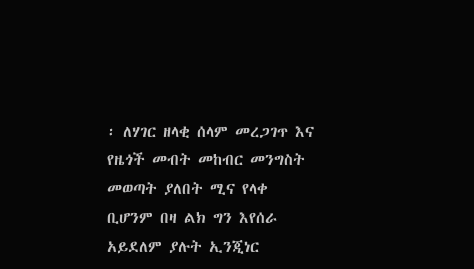፡ ለሃገር ዘላቂ ሰላም መረጋገጥ እና የዜጎች መብት መከብር መንግስት መወጣት ያለበት ሚና የላቀ ቢሆንም በዛ ልክ ግን እየሰራ አይደለም ያሉት ኢንጂነር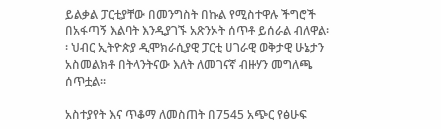ይልቃል ፓርቲያቸው በመንግስት በኩል የሚስተዋሉ ችግሮች በአፋጣኝ እልባት እንዲያገኙ አጽንኦት ሰጥቶ ይሰራል ብለዋል፡፡ ህብር ኢትዮጵያ ዲሞክራሲያዊ ፓርቲ ሀገራዊ ወቅታዊ ሁኔታን አስመልክቶ በትላንትናው እለት ለመገናኛ ብዙሃን መግለጫ ሰጥቷል፡፡

አስተያየት እና ጥቆማ ለመስጠት በ7545 አጭር የፅሁፍ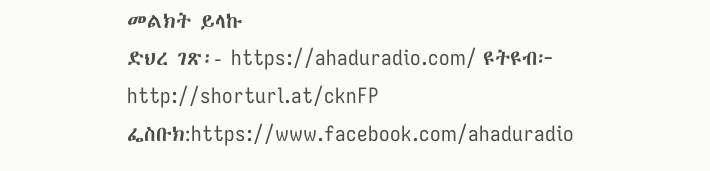መልክት ይላኩ
ድህረ ገጽ፡- https://ahaduradio.com/ ዩትዩብ፦ http://shorturl.at/cknFP ፌስቡክ:https://www.facebook.com/ahaduradio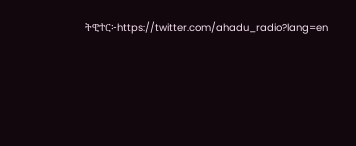ትዊተር፦https://twitter.com/ahadu_radio?lang=en